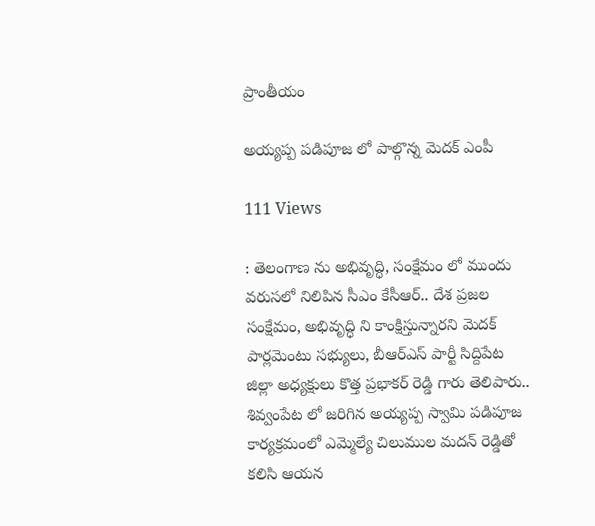ప్రాంతీయం

అయ్యప్ప పడిపూజ లో పాల్గొన్న మెదక్ ఎంపీ

111 Views

: తెలంగాణ ను అభివృద్ధి, సంక్షేమం లో ముందు వరుసలో నిలిపిన సీఎం కేసీఆర్.. దేశ ప్రజల సంక్షేమం, అభివృద్ధి ని కాంక్షిస్తున్నారని మెదక్ పార్లమెంటు సభ్యులు, బీఆర్ఎస్ పార్టీ సిద్దిపేట జిల్లా అధ్యక్షులు కొత్త ప్రభాకర్ రెడ్డి గారు తెలిపారు.. శివ్వంపేట లో జరిగిన అయ్యప్ప స్వామి పడిపూజ కార్యక్రమంలో ఎమ్మెల్యే చిలుముల మదన్ రెడ్డితో కలిసి ఆయన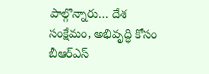పాల్గొన్నారు… దేశ సంక్షేమం, అభివృద్ధి కోసం బీఆర్ఎస్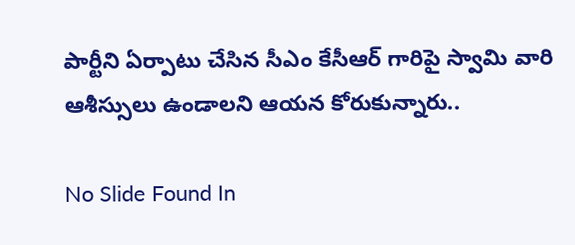పార్టీని ఏర్పాటు చేసిన సీఎం కేసీఆర్ గారిపై స్వామి వారి ఆశీస్సులు ఉండాలని ఆయన కోరుకున్నారు..

No Slide Found In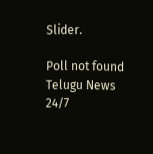Slider.

Poll not found
Telugu News 24/7